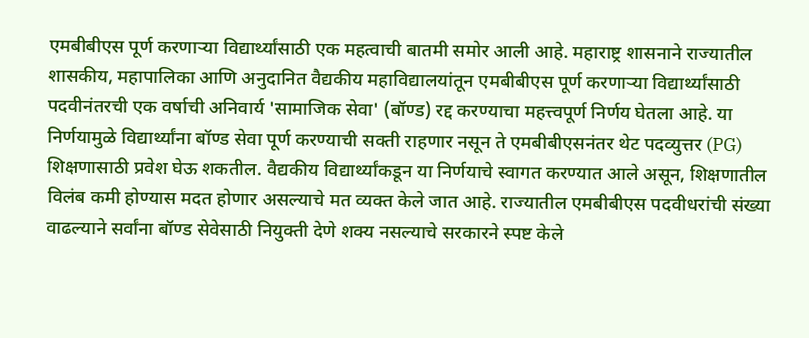एमबीबीएस पूर्ण करणाऱ्या विद्यार्थ्यांसाठी एक महत्वाची बातमी समोर आली आहे. महाराष्ट्र शासनाने राज्यातील शासकीय, महापालिका आणि अनुदानित वैद्यकीय महाविद्यालयांतून एमबीबीएस पूर्ण करणाऱ्या विद्यार्थ्यांसाठी पदवीनंतरची एक वर्षाची अनिवार्य 'सामाजिक सेवा' (बॉण्ड) रद्द करण्याचा महत्त्वपूर्ण निर्णय घेतला आहे. या निर्णयामुळे विद्यार्थ्यांना बॉण्ड सेवा पूर्ण करण्याची सक्ती राहणार नसून ते एमबीबीएसनंतर थेट पदव्युत्तर (PG) शिक्षणासाठी प्रवेश घेऊ शकतील. वैद्यकीय विद्यार्थ्यांकडून या निर्णयाचे स्वागत करण्यात आले असून, शिक्षणातील विलंब कमी होण्यास मदत होणार असल्याचे मत व्यक्त केले जात आहे. राज्यातील एमबीबीएस पदवीधरांची संख्या वाढल्याने सर्वांना बॉण्ड सेवेसाठी नियुक्ती देणे शक्य नसल्याचे सरकारने स्पष्ट केले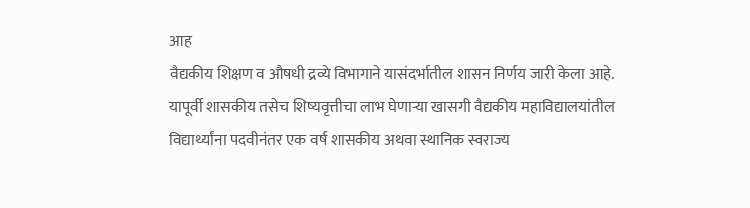आह
वैद्यकीय शिक्षण व औषधी द्रव्ये विभागाने यासंदर्भातील शासन निर्णय जारी केला आहे.
यापूर्वी शासकीय तसेच शिष्यवृत्तीचा लाभ घेणाऱ्या खासगी वैद्यकीय महाविद्यालयांतील विद्यार्थ्यांना पदवीनंतर एक वर्ष शासकीय अथवा स्थानिक स्वराज्य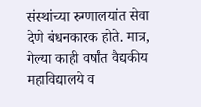संस्थांच्या रुग्णालयांत सेवा देणे बंधनकारक होते. मात्र, गेल्या काही वर्षांत वैद्यकीय महाविद्यालये व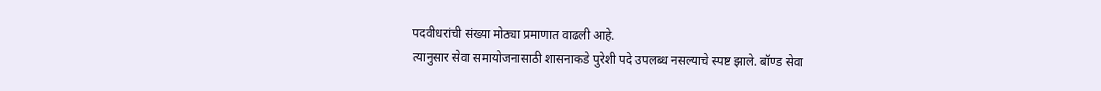पदवीधरांची संख्या मोठ्या प्रमाणात वाढली आहे.
त्यानुसार सेवा समायोजनासाठी शासनाकडे पुरेशी पदे उपलब्ध नसल्याचे स्पष्ट झाले. बॉण्ड सेवा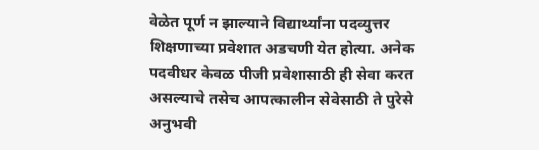वेळेत पूर्ण न झाल्याने विद्यार्थ्यांना पदव्युत्तर शिक्षणाच्या प्रवेशात अडचणी येत होत्या. अनेक पदवीधर केवळ पीजी प्रवेशासाठी ही सेवा करत असल्याचे तसेच आपत्कालीन सेवेसाठी ते पुरेसे अनुभवी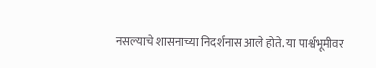नसल्याचे शासनाच्या निदर्शनास आले होते. या पार्श्वभूमीवर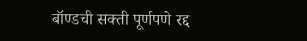बॉण्डची सक्ती पूर्णपणे रद्द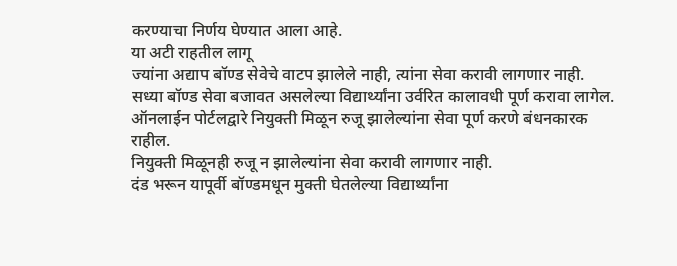करण्याचा निर्णय घेण्यात आला आहे.
या अटी राहतील लागू
ज्यांना अद्याप बॉण्ड सेवेचे वाटप झालेले नाही, त्यांना सेवा करावी लागणार नाही.
सध्या बॉण्ड सेवा बजावत असलेल्या विद्यार्थ्यांना उर्वरित कालावधी पूर्ण करावा लागेल.
ऑनलाईन पोर्टलद्वारे नियुक्ती मिळून रुजू झालेल्यांना सेवा पूर्ण करणे बंधनकारक राहील.
नियुक्ती मिळूनही रुजू न झालेल्यांना सेवा करावी लागणार नाही.
दंड भरून यापूर्वी बॉण्डमधून मुक्ती घेतलेल्या विद्यार्थ्यांना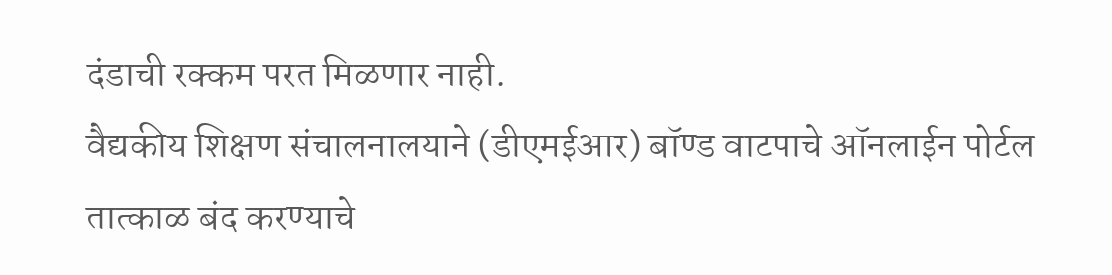दंडाची रक्कम परत मिळणार नाही.
वैद्यकीय शिक्षण संचालनालयाने (डीएमईआर) बॉण्ड वाटपाचे ऑनलाईन पोर्टल तात्काळ बंद करण्याचे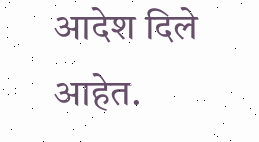आदेश दिले आहेत.